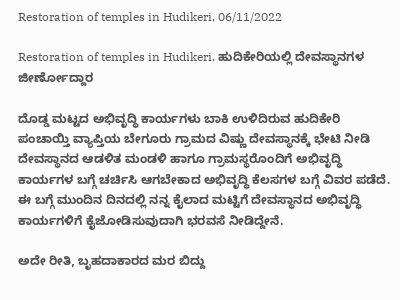Restoration of temples in Hudikeri, 06/11/2022

Restoration of temples in Hudikeri. ಹುದಿಕೇರಿಯಲ್ಲಿ ದೇವಸ್ಥಾನಗಳ ಜೀರ್ಣೋದ್ದಾರ

ದೊಡ್ಡ ಮಟ್ಟದ ಅಭಿವೃದ್ಧಿ ಕಾರ್ಯಗಳು ಬಾಕಿ ಉಳಿದಿರುವ ಹುದಿಕೇರಿ ಪಂಚಾಯ್ತಿ ವ್ಯಾಪ್ತಿಯ ಬೇಗೂರು ಗ್ರಾಮದ ವಿಷ್ಣು ದೇವಸ್ಥಾನಕ್ಕೆ ಭೇಟಿ ನೀಡಿ ದೇವಸ್ಥಾನದ ಆಡಳಿತ ಮಂಡಳಿ ಹಾಗೂ ಗ್ರಾಮಸ್ಥರೊಂದಿಗೆ ಅಭಿವೃದ್ಧಿ ಕಾರ್ಯಗಳ ಬಗ್ಗೆ ಚರ್ಚಿಸಿ ಆಗಬೇಕಾದ ಅಭಿವೃದ್ಧಿ ಕೆಲಸಗಳ ಬಗ್ಗೆ ವಿವರ ಪಡೆದೆ. ಈ ಬಗ್ಗೆ ಮುಂದಿನ ದಿನದಲ್ಲಿ ನನ್ನ ಕೈಲಾದ ಮಟ್ಟಿಗೆ ದೇವಸ್ಥಾನದ ಅಭಿವೃದ್ಧಿ ಕಾರ್ಯಗಳಿಗೆ ಕೈಜೋಡಿಸುವುದಾಗಿ ಭರವಸೆ ನೀಡಿದ್ದೇನೆ.

ಅದೇ ರೀತಿ, ಬೃಹದಾಕಾರದ ಮರ ಬಿದ್ದು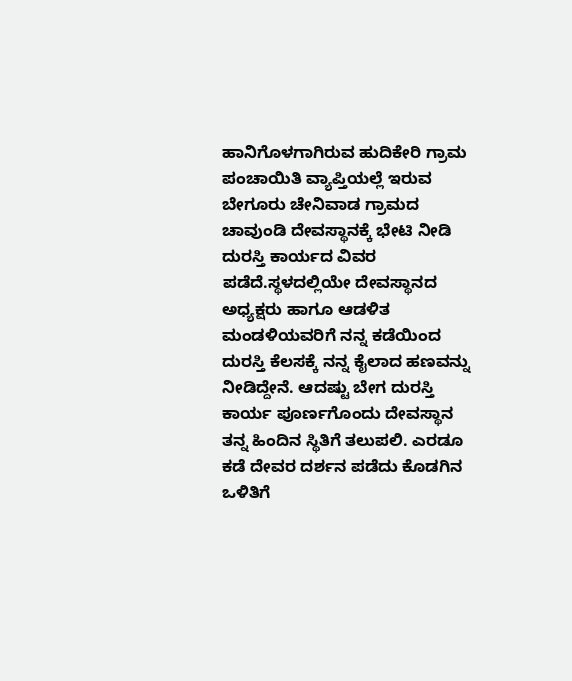ಹಾನಿಗೊಳಗಾಗಿರುವ ಹುದಿಕೇರಿ ಗ್ರಾಮ ಪಂಚಾಯಿತಿ ವ್ಯಾಪ್ತಿಯಲ್ಲೆ ಇರುವ ಬೇಗೂರು ಚೇನಿವಾಡ ಗ್ರಾಮದ ಚಾವುಂಡಿ ದೇವಸ್ಥಾನಕ್ಕೆ ಭೇಟಿ ನೀಡಿ ದುರಸ್ತಿ ಕಾರ್ಯದ ವಿವರ ಪಡೆದೆ.ಸ್ಥಳದಲ್ಲಿಯೇ ದೇವಸ್ಥಾನದ ಅಧ್ಯಕ್ಷರು ಹಾಗೂ ಆಡಳಿತ ಮಂಡಳಿಯವರಿಗೆ ನನ್ನ ಕಡೆಯಿಂದ ದುರಸ್ತಿ ಕೆಲಸಕ್ಕೆ ನನ್ನ ಕೈಲಾದ ಹಣವನ್ನು ನೀಡಿದ್ದೇನೆ. ಆದಷ್ಟು ಬೇಗ ದುರಸ್ತಿ ಕಾರ್ಯ ಪೂರ್ಣಗೊಂದು ದೇವಸ್ಥಾನ ತನ್ನ ಹಿಂದಿನ ಸ್ಥಿತಿಗೆ ತಲುಪಲಿ. ಎರಡೂ ಕಡೆ ದೇವರ ದರ್ಶನ ಪಡೆದು ಕೊಡಗಿನ ಒಳಿತಿಗೆ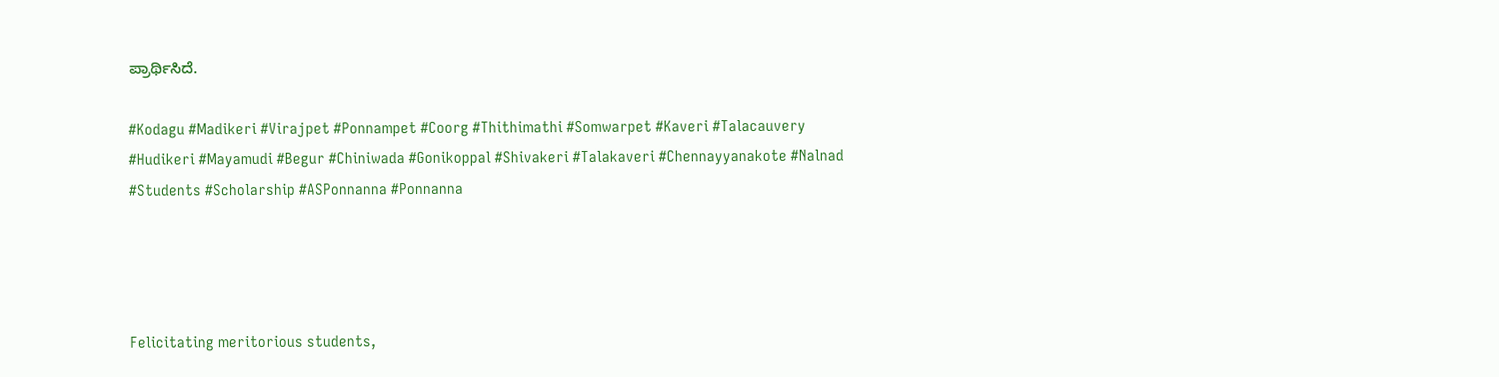ಪ್ರಾರ್ಥಿಸಿದೆ.

#Kodagu #Madikeri #Virajpet #Ponnampet #Coorg #Thithimathi #Somwarpet #Kaveri #Talacauvery #Hudikeri #Mayamudi #Begur #Chiniwada #Gonikoppal #Shivakeri #Talakaveri #Chennayyanakote #Nalnad #Students #Scholarship #ASPonnanna #Ponnanna




Felicitating meritorious students,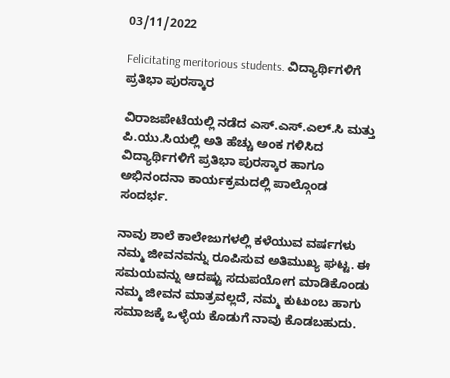03/11/2022

Felicitating meritorious students. ವಿದ್ಯಾರ್ಥಿಗಳಿಗೆ ಪ್ರತಿಭಾ ಪುರಸ್ಕಾರ

ವಿರಾಜಪೇಟೆಯಲ್ಲಿ ನಡೆದ ಎಸ್.ಎಸ್.ಎಲ್.ಸಿ ಮತ್ತು ಪಿ.ಯು.ಸಿಯಲ್ಲಿ ಅತಿ ಹೆಚ್ಚು ಅಂಕ ಗಳಿಸಿದ ವಿದ್ಯಾರ್ಥಿಗಳಿಗೆ ಪ್ರತಿಭಾ ಪುರಸ್ಕಾರ ಹಾಗೂ ಅಭಿನಂದನಾ ಕಾರ್ಯಕ್ರಮದಲ್ಲಿ ಪಾಲ್ಗೊಂಡ ಸಂದರ್ಭ.

ನಾವು ಶಾಲೆ ಕಾಲೇಜುಗಳಲ್ಲಿ ಕಳೆಯುವ ವರ್ಷಗಳು ನಮ್ಮ ಜೀವನವನ್ನು ರೂಪಿಸುವ ಅತಿಮುಖ್ಯ ಘಟ್ಟ. ಈ ಸಮಯವನ್ನು ಆದಷ್ಟು ಸದುಪಯೋಗ ಮಾಡಿಕೊಂಡು ನಮ್ಮ ಜೀವನ ಮಾತ್ರವಲ್ಲದೆ, ನಮ್ಮ ಕುಟುಂಬ ಹಾಗು ಸಮಾಜಕ್ಕೆ ಒಳ್ಳೆಯ ಕೊಡುಗೆ ನಾವು ಕೊಡಬಹುದು.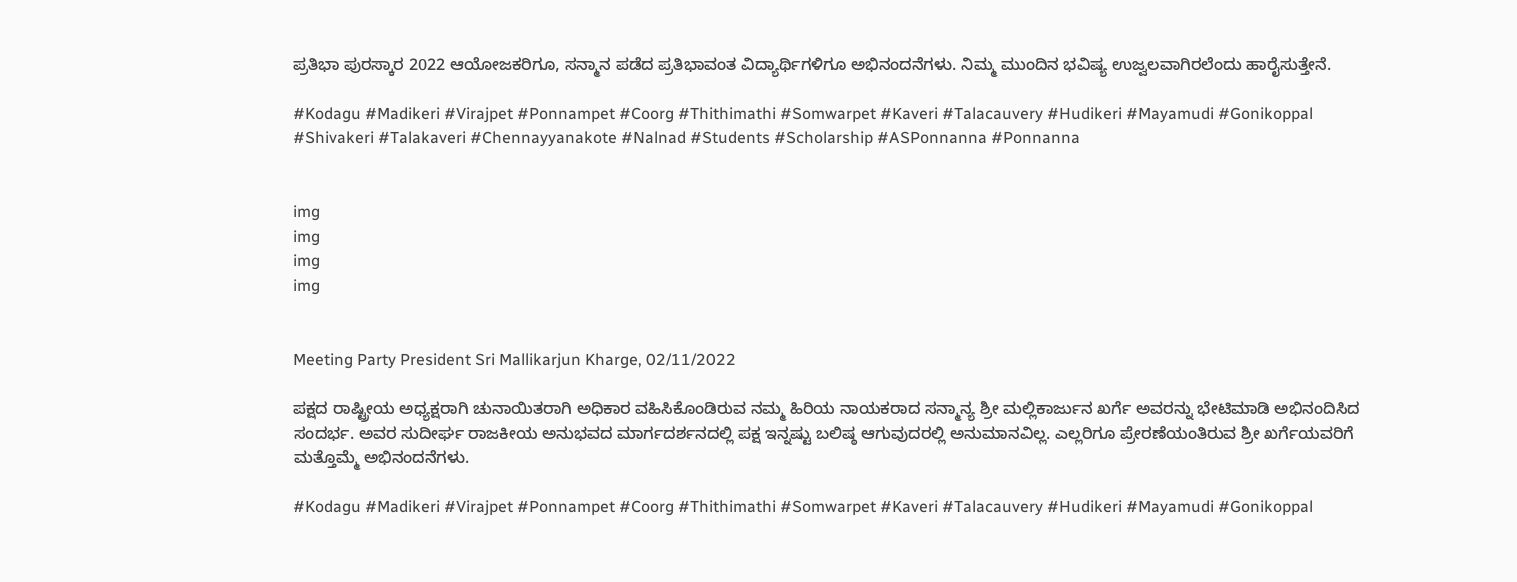ಪ್ರತಿಭಾ ಪುರಸ್ಕಾರ 2022 ಆಯೋಜಕರಿಗೂ, ಸನ್ಮಾನ ಪಡೆದ ಪ್ರತಿಭಾವಂತ ವಿದ್ಯಾರ್ಥಿಗಳಿಗೂ ಅಭಿನಂದನೆಗಳು. ನಿಮ್ಮ ಮುಂದಿನ ಭವಿಷ್ಯ ಉಜ್ವಲವಾಗಿರಲೆಂದು ಹಾರೈಸುತ್ತೇನೆ.

#Kodagu #Madikeri #Virajpet #Ponnampet #Coorg #Thithimathi #Somwarpet #Kaveri #Talacauvery #Hudikeri #Mayamudi #Gonikoppal #Shivakeri #Talakaveri #Chennayyanakote #Nalnad #Students #Scholarship #ASPonnanna #Ponnanna


img
img
img
img


Meeting Party President Sri Mallikarjun Kharge, 02/11/2022

ಪಕ್ಷದ ರಾಷ್ಟ್ರೀಯ ಅಧ್ಯಕ್ಷರಾಗಿ ಚುನಾಯಿತರಾಗಿ ಅಧಿಕಾರ ವಹಿಸಿಕೊಂಡಿರುವ ನಮ್ಮ ಹಿರಿಯ ನಾಯಕರಾದ ಸನ್ಮಾನ್ಯ ಶ್ರೀ ಮಲ್ಲಿಕಾರ್ಜುನ ಖರ್ಗೆ ಅವರನ್ನು ಭೇಟಿಮಾಡಿ ಅಭಿನಂದಿಸಿದ ಸಂದರ್ಭ. ಅವರ ಸುದೀರ್ಘ ರಾಜಕೀಯ ಅನುಭವದ ಮಾರ್ಗದರ್ಶನದಲ್ಲಿ ಪಕ್ಷ ಇನ್ನಷ್ಟು ಬಲಿಷ್ಠ ಆಗುವುದರಲ್ಲಿ ಅನುಮಾನವಿಲ್ಲ. ಎಲ್ಲರಿಗೂ ಪ್ರೇರಣೆಯಂತಿರುವ ಶ್ರೀ ಖರ್ಗೆಯವರಿಗೆ ಮತ್ತೊಮ್ಮೆ ಅಭಿನಂದನೆಗಳು.

#Kodagu #Madikeri #Virajpet #Ponnampet #Coorg #Thithimathi #Somwarpet #Kaveri #Talacauvery #Hudikeri #Mayamudi #Gonikoppal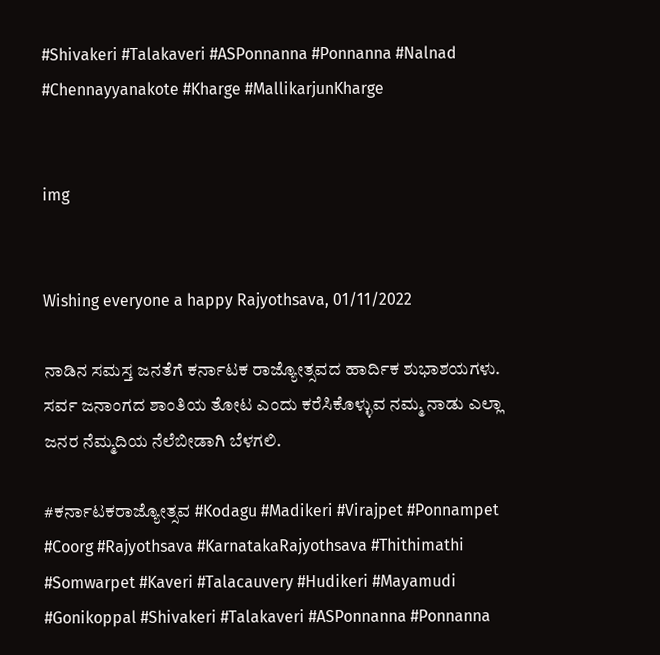#Shivakeri #Talakaveri #ASPonnanna #Ponnanna #Nalnad #Chennayyanakote #Kharge #MallikarjunKharge


img


Wishing everyone a happy Rajyothsava, 01/11/2022

ನಾಡಿನ ಸಮಸ್ತ ಜನತೆಗೆ ಕರ್ನಾಟಕ ರಾಜ್ಯೋತ್ಸವದ ಹಾರ್ದಿಕ ಶುಭಾಶಯಗಳು. ಸರ್ವ ಜನಾಂಗದ ಶಾಂತಿಯ ತೋಟ ಎಂದು ಕರೆಸಿಕೊಳ್ಳುವ ನಮ್ಮ ನಾಡು ಎಲ್ಲಾ ಜನರ ನೆಮ್ಮದಿಯ ನೆಲೆಬೀಡಾಗಿ ಬೆಳಗಲಿ.

#ಕರ್ನಾಟಕರಾಜ್ಯೋತ್ಸವ #Kodagu #Madikeri #Virajpet #Ponnampet #Coorg #Rajyothsava #KarnatakaRajyothsava #Thithimathi #Somwarpet #Kaveri #Talacauvery #Hudikeri #Mayamudi #Gonikoppal #Shivakeri #Talakaveri #ASPonnanna #Ponnanna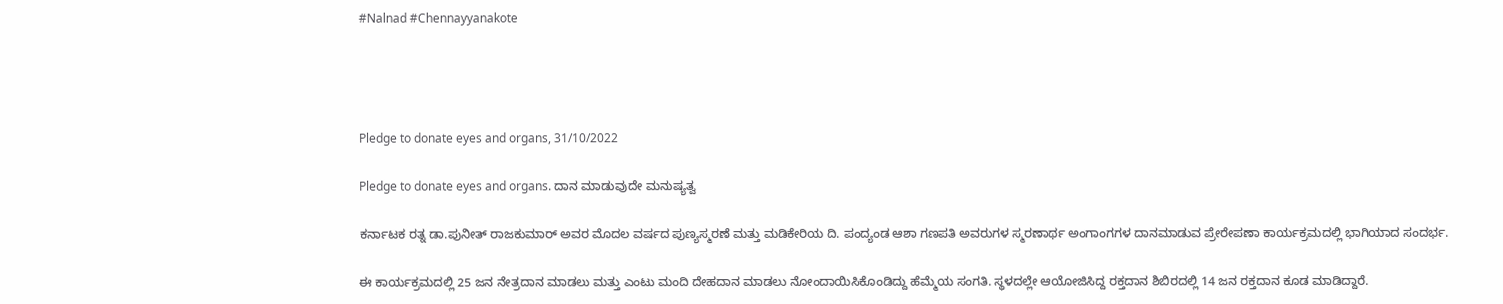#Nalnad #Chennayyanakote




Pledge to donate eyes and organs, 31/10/2022

Pledge to donate eyes and organs. ದಾನ ಮಾಡುವುದೇ ಮನುಷ್ಯತ್ವ

ಕರ್ನಾಟಕ ರತ್ನ ಡಾ.ಪುನೀತ್ ರಾಜಕುಮಾರ್ ಅವರ ಮೊದಲ ವರ್ಷದ ಪುಣ್ಯಸ್ಮರಣೆ ಮತ್ತು ಮಡಿಕೇರಿಯ ದಿ. ಪಂದ್ಯಂಡ ಆಶಾ ಗಣಪತಿ ಅವರುಗಳ ಸ್ಮರಣಾರ್ಥ ಅಂಗಾಂಗಗಳ ದಾನಮಾಡುವ ಪ್ರೇರೇಪಣಾ ಕಾರ್ಯಕ್ರಮದಲ್ಲಿ ಭಾಗಿಯಾದ ಸಂದರ್ಭ.

ಈ ಕಾರ್ಯಕ್ರಮದಲ್ಲಿ 25 ಜನ ನೇತ್ರದಾನ ಮಾಡಲು ಮತ್ತು ಎಂಟು ಮಂದಿ ದೇಹದಾನ ಮಾಡಲು ನೋಂದಾಯಿಸಿಕೊಂಡಿದ್ದು ಹೆಮ್ಮೆಯ ಸಂಗತಿ. ಸ್ಥಳದಲ್ಲೇ ಆಯೋಜಿಸಿದ್ದ ರಕ್ತದಾನ ಶಿಬಿರದಲ್ಲಿ 14 ಜನ ರಕ್ತದಾನ ಕೂಡ ಮಾಡಿದ್ದಾರೆ.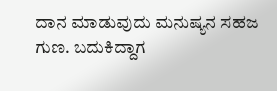ದಾನ ಮಾಡುವುದು ಮನುಷ್ಯನ ಸಹಜ ಗುಣ. ಬದುಕಿದ್ದಾಗ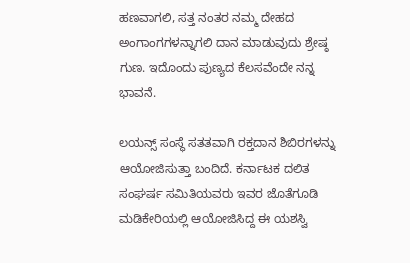ಹಣವಾಗಲಿ, ಸತ್ತ ನಂತರ ನಮ್ಮ ದೇಹದ ಅಂಗಾಂಗಗಳನ್ನಾಗಲಿ ದಾನ ಮಾಡುವುದು ಶ್ರೇಷ್ಠ ಗುಣ. ಇದೊಂದು ಪುಣ್ಯದ ಕೆಲಸವೆಂದೇ ನನ್ನ ಭಾವನೆ.

ಲಯನ್ಸ್ ಸಂಸ್ಥೆ ಸತತವಾಗಿ ರಕ್ತದಾನ ಶಿಬಿರಗಳನ್ನು ಆಯೋಜಿಸುತ್ತಾ ಬಂದಿದೆ. ಕರ್ನಾಟಕ ದಲಿತ ಸಂಘರ್ಷ ಸಮಿತಿಯವರು ಇವರ ಜೊತೆಗೂಡಿ ಮಡಿಕೇರಿಯಲ್ಲಿ ಆಯೋಜಿಸಿದ್ದ ಈ ಯಶಸ್ವಿ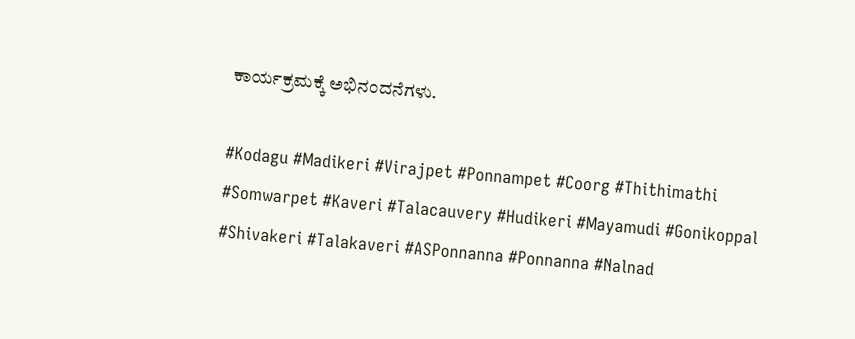ಕಾರ್ಯಕ್ರಮಕ್ಕೆ ಅಭಿನಂದನೆಗಳು.

#Kodagu #Madikeri #Virajpet #Ponnampet #Coorg #Thithimathi #Somwarpet #Kaveri #Talacauvery #Hudikeri #Mayamudi #Gonikoppal #Shivakeri #Talakaveri #ASPonnanna #Ponnanna #Nalnad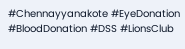#Chennayyanakote #EyeDonation #BloodDonation #DSS #LionsClub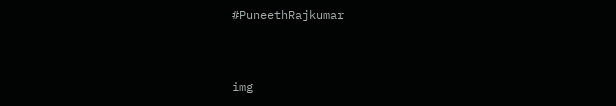#PuneethRajkumar


img